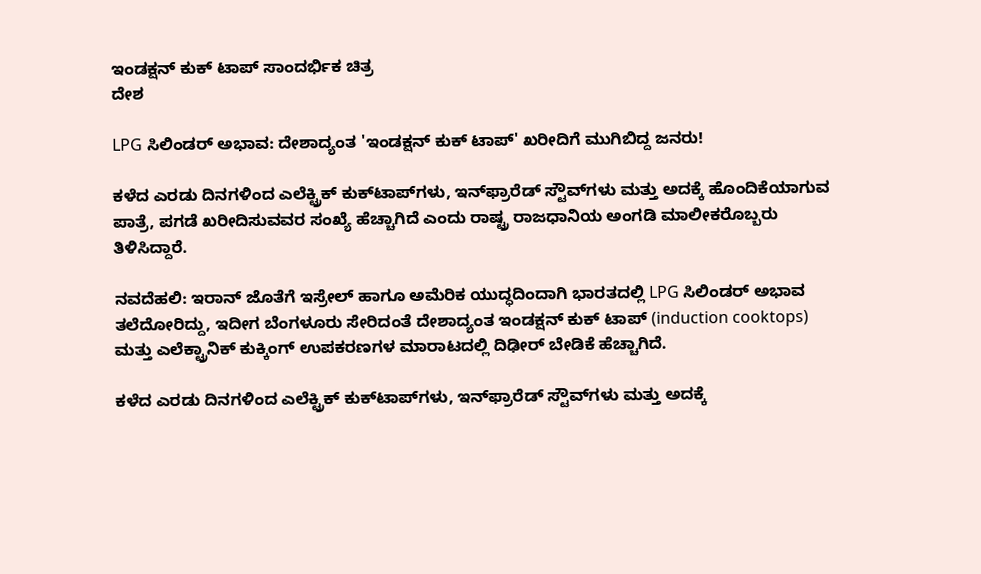ಇಂಡಕ್ಷನ್ ಕುಕ್ ಟಾಪ್ ಸಾಂದರ್ಭಿಕ ಚಿತ್ರ
ದೇಶ

LPG ಸಿಲಿಂಡರ್ ಅಭಾವ: ದೇಶಾದ್ಯಂತ 'ಇಂಡಕ್ಷನ್ ಕುಕ್ ಟಾಪ್' ಖರೀದಿಗೆ ಮುಗಿಬಿದ್ದ ಜನರು!

ಕಳೆದ ಎರಡು ದಿನಗಳಿಂದ ಎಲೆಕ್ಟ್ರಿಕ್ ಕುಕ್‌ಟಾಪ್‌ಗಳು, ಇನ್‌ಫ್ರಾರೆಡ್ ಸ್ಟೌವ್‌ಗಳು ಮತ್ತು ಅದಕ್ಕೆ ಹೊಂದಿಕೆಯಾಗುವ ಪಾತ್ರೆ, ಪಗಡೆ ಖರೀದಿಸುವವರ ಸಂಖ್ಯೆ ಹೆಚ್ಚಾಗಿದೆ ಎಂದು ರಾಷ್ಟ್ರ ರಾಜಧಾನಿಯ ಅಂಗಡಿ ಮಾಲೀಕರೊಬ್ಬರು ತಿಳಿಸಿದ್ದಾರೆ.

ನವದೆಹಲಿ: ಇರಾನ್ ಜೊತೆಗೆ ಇಸ್ರೇಲ್ ಹಾಗೂ ಅಮೆರಿಕ ಯುದ್ಧದಿಂದಾಗಿ ಭಾರತದಲ್ಲಿ LPG ಸಿಲಿಂಡರ್ ಅಭಾವ ತಲೆದೋರಿದ್ದು, ಇದೀಗ ಬೆಂಗಳೂರು ಸೇರಿದಂತೆ ದೇಶಾದ್ಯಂತ ಇಂಡಕ್ಷನ್ ಕುಕ್ ಟಾಪ್ (induction cooktops) ಮತ್ತು ಎಲೆಕ್ಟ್ರಾನಿಕ್ ಕುಕ್ಕಿಂಗ್ ಉಪಕರಣಗಳ ಮಾರಾಟದಲ್ಲಿ ದಿಢೀರ್ ಬೇಡಿಕೆ ಹೆಚ್ಚಾಗಿದೆ.

ಕಳೆದ ಎರಡು ದಿನಗಳಿಂದ ಎಲೆಕ್ಟ್ರಿಕ್ ಕುಕ್‌ಟಾಪ್‌ಗಳು, ಇನ್‌ಫ್ರಾರೆಡ್ ಸ್ಟೌವ್‌ಗಳು ಮತ್ತು ಅದಕ್ಕೆ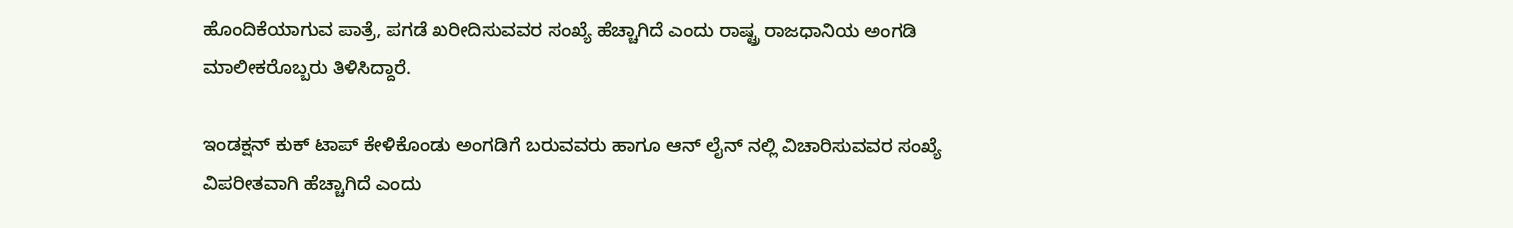ಹೊಂದಿಕೆಯಾಗುವ ಪಾತ್ರೆ, ಪಗಡೆ ಖರೀದಿಸುವವರ ಸಂಖ್ಯೆ ಹೆಚ್ಚಾಗಿದೆ ಎಂದು ರಾಷ್ಟ್ರ ರಾಜಧಾನಿಯ ಅಂಗಡಿ ಮಾಲೀಕರೊಬ್ಬರು ತಿಳಿಸಿದ್ದಾರೆ.

ಇಂಡಕ್ಷನ್ ಕುಕ್ ಟಾಪ್ ಕೇಳಿಕೊಂಡು ಅಂಗಡಿಗೆ ಬರುವವರು ಹಾಗೂ ಆನ್ ಲೈನ್ ನಲ್ಲಿ ವಿಚಾರಿಸುವವರ ಸಂಖ್ಯೆ ವಿಪರೀತವಾಗಿ ಹೆಚ್ಚಾಗಿದೆ ಎಂದು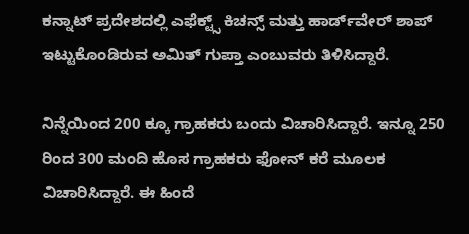ಕನ್ನಾಟ್ ಪ್ರದೇಶದಲ್ಲಿ ಎಫೆಕ್ಟ್ಸ್ ಕಿಚನ್ಸ್ ಮತ್ತು ಹಾರ್ಡ್‌ವೇರ್ ಶಾಪ್ ಇಟ್ಟುಕೊಂಡಿರುವ ಅಮಿತ್ ಗುಪ್ತಾ ಎಂಬುವರು ತಿಳಿಸಿದ್ದಾರೆ.

ನಿನ್ನೆಯಿಂದ 200 ಕ್ಕೂ ಗ್ರಾಹಕರು ಬಂದು ವಿಚಾರಿಸಿದ್ದಾರೆ. ಇನ್ನೂ 250 ರಿಂದ 300 ಮಂದಿ ಹೊಸ ಗ್ರಾಹಕರು ಫೋನ್ ಕರೆ ಮೂಲಕ ವಿಚಾರಿಸಿದ್ದಾರೆ. ಈ ಹಿಂದೆ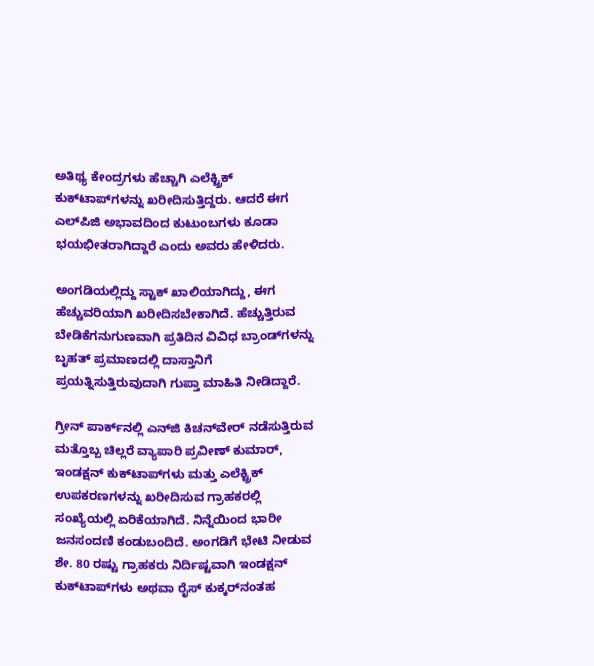ಅತಿಥ್ಯ ಕೇಂದ್ರಗಳು ಹೆಚ್ಚಾಗಿ ಎಲೆಕ್ಟ್ರಿಕ್ ಕುಕ್‌ಟಾಪ್‌ಗಳನ್ನು ಖರೀದಿಸುತ್ತಿದ್ದರು. ಆದರೆ ಈಗ ಎಲ್‌ಪಿಜಿ ಅಭಾವದಿಂದ ಕುಟುಂಬಗಳು ಕೂಡಾ ಭಯಭೀತರಾಗಿದ್ದಾರೆ ಎಂದು ಅವರು ಹೇಳಿದರು.

ಅಂಗಡಿಯಲ್ಲಿದ್ದು ಸ್ಟಾಕ್ ಖಾಲಿಯಾಗಿದ್ದು, ಈಗ ಹೆಚ್ಚುವರಿಯಾಗಿ ಖರೀದಿಸಬೇಕಾಗಿದೆ. ಹೆಚ್ಚುತ್ತಿರುವ ಬೇಡಿಕೆಗನುಗುಣವಾಗಿ ಪ್ರತಿದಿನ ವಿವಿಧ ಬ್ರಾಂಡ್‌ಗಳನ್ನು ಬೃಹತ್ ಪ್ರಮಾಣದಲ್ಲಿ ದಾಸ್ತಾನಿಗೆ ಪ್ರಯತ್ನಿಸುತ್ತಿರುವುದಾಗಿ ಗುಪ್ತಾ ಮಾಹಿತಿ ನೀಡಿದ್ದಾರೆ.

ಗ್ರೀನ್ ಪಾರ್ಕ್‌ನಲ್ಲಿ ಎನ್‌ಜಿ ಕಿಚನ್‌ವೇರ್ ನಡೆಸುತ್ತಿರುವ ಮತ್ತೊಬ್ಬ ಚಿಲ್ಲರೆ ವ್ಯಾಪಾರಿ ಪ್ರವೀಣ್ ಕುಮಾರ್, ಇಂಡಕ್ಷನ್ ಕುಕ್‌ಟಾಪ್‌ಗಳು ಮತ್ತು ಎಲೆಕ್ಟ್ರಿಕ್ ಉಪಕರಣಗಳನ್ನು ಖರೀದಿಸುವ ಗ್ರಾಹಕರಲ್ಲಿ ಸಂಖ್ಯೆಯಲ್ಲಿ ಏರಿಕೆಯಾಗಿದೆ. ನಿನ್ನೆಯಿಂದ ಭಾರೀ ಜನಸಂದಣಿ ಕಂಡುಬಂದಿದೆ. ಅಂಗಡಿಗೆ ಭೇಟಿ ನೀಡುವ ಶೇ. 80 ರಷ್ಟು ಗ್ರಾಹಕರು ನಿರ್ದಿಷ್ಟವಾಗಿ ಇಂಡಕ್ಷನ್ ಕುಕ್‌ಟಾಪ್‌ಗಳು ಅಥವಾ ರೈಸ್ ಕುಕ್ಕರ್‌ನಂತಹ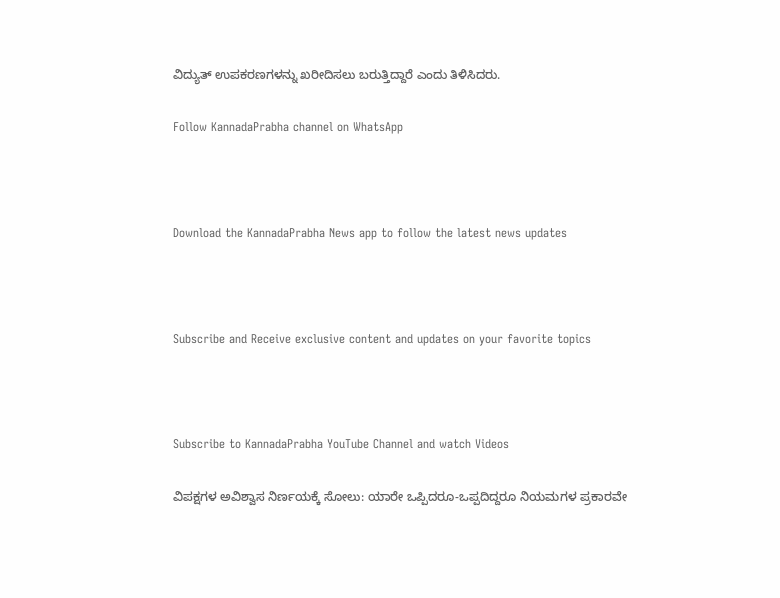ವಿದ್ಯುತ್ ಉಪಕರಣಗಳನ್ನು ಖರೀದಿಸಲು ಬರುತ್ತಿದ್ದಾರೆ ಎಂದು ತಿಳಿಸಿದರು.

Follow KannadaPrabha channel on WhatsApp



Download the KannadaPrabha News app to follow the latest news updates



Subscribe and Receive exclusive content and updates on your favorite topics



Subscribe to KannadaPrabha YouTube Channel and watch Videos

ವಿಪಕ್ಷಗಳ ಅವಿಶ್ವಾಸ ನಿರ್ಣಯಕ್ಕೆ ಸೋಲು: ಯಾರೇ ಒಪ್ಪಿದರೂ-ಒಪ್ಪದಿದ್ದರೂ ನಿಯಮಗಳ ಪ್ರಕಾರವೇ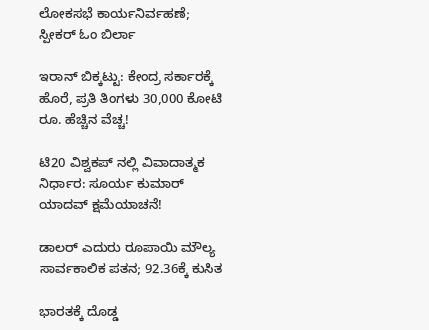ಲೋಕಸಭೆ ಕಾರ್ಯನಿರ್ವಹಣೆ; ಸ್ಪೀಕರ್ ಓಂ ಬಿರ್ಲಾ

ಇರಾನ್ ಬಿಕ್ಕಟ್ಟು: ಕೇಂದ್ರ ಸರ್ಕಾರಕ್ಕೆ ಹೊರೆ, ಪ್ರತಿ ತಿಂಗಳು 30,000 ಕೋಟಿ ರೂ. ಹೆಚ್ಚಿನ ವೆಚ್ಚ!

ಟಿ20 ವಿಶ್ವಕಪ್ ನಲ್ಲಿ ವಿವಾದಾತ್ಮಕ ನಿರ್ಧಾರ: ಸೂರ್ಯ ಕುಮಾರ್ ಯಾದವ್ ಕ್ಷಮೆಯಾಚನೆ!

ಡಾಲರ್ ಎದುರು ರೂಪಾಯಿ ಮೌಲ್ಯ ಸಾರ್ವಕಾಲಿಕ ಪತನ; 92.36ಕ್ಕೆ ಕುಸಿತ

ಭಾರತಕ್ಕೆ ದೊಡ್ಡ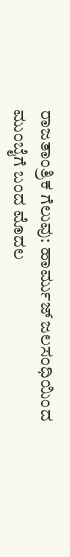ರಾಜತಾಂತ್ರಿಕ ಗೆಲುವು: ಹಾರ್ಮುಜ್ ಜಲಸಂಧಿಯಿಂದ ಮುಂಬೈಗೆ ಬಂದ ಮೊದಲ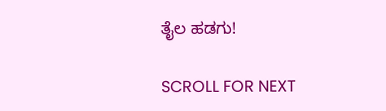ತೈಲ ಹಡಗು!

SCROLL FOR NEXT